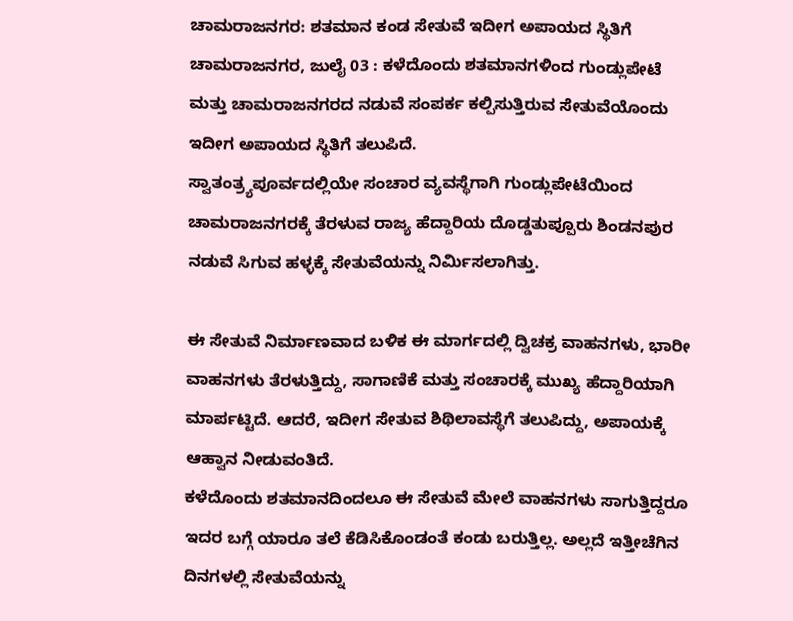ಚಾಮರಾಜನಗರ: ಶತಮಾನ ಕಂಡ ಸೇತುವೆ ಇದೀಗ ಅಪಾಯದ ಸ್ಥಿತಿಗೆ
ಚಾಮರಾಜನಗರ, ಜುಲೈ 03 : ಕಳೆದೊಂದು ಶತಮಾನಗಳಿಂದ ಗುಂಡ್ಲುಪೇಟೆ ಮತ್ತು ಚಾಮರಾಜನಗರದ ನಡುವೆ ಸಂಪರ್ಕ ಕಲ್ಪಿಸುತ್ತಿರುವ ಸೇತುವೆಯೊಂದು ಇದೀಗ ಅಪಾಯದ ಸ್ಥಿತಿಗೆ ತಲುಪಿದೆ.
ಸ್ವಾತಂತ್ರ್ಯಪೂರ್ವದಲ್ಲಿಯೇ ಸಂಚಾರ ವ್ಯವಸ್ಥೆಗಾಗಿ ಗುಂಡ್ಲುಪೇಟೆಯಿಂದ ಚಾಮರಾಜನಗರಕ್ಕೆ ತೆರಳುವ ರಾಜ್ಯ ಹೆದ್ದಾರಿಯ ದೊಡ್ಡತುಪ್ಪೂರು ಶಿಂಡನಪುರ ನಡುವೆ ಸಿಗುವ ಹಳ್ಳಕ್ಕೆ ಸೇತುವೆಯನ್ನು ನಿರ್ಮಿಸಲಾಗಿತ್ತು.

ಈ ಸೇತುವೆ ನಿರ್ಮಾಣವಾದ ಬಳಿಕ ಈ ಮಾರ್ಗದಲ್ಲಿ ದ್ವಿಚಕ್ರ ವಾಹನಗಳು, ಭಾರೀ ವಾಹನಗಳು ತೆರಳುತ್ತಿದ್ದು, ಸಾಗಾಣಿಕೆ ಮತ್ತು ಸಂಚಾರಕ್ಕೆ ಮುಖ್ಯ ಹೆದ್ದಾರಿಯಾಗಿ ಮಾರ್ಪಟ್ಟಿದೆ. ಆದರೆ, ಇದೀಗ ಸೇತುವ ಶಿಥಿಲಾವಸ್ಥೆಗೆ ತಲುಪಿದ್ದು, ಅಪಾಯಕ್ಕೆ ಆಹ್ವಾನ ನೀಡುವಂತಿದೆ.
ಕಳೆದೊಂದು ಶತಮಾನದಿಂದಲೂ ಈ ಸೇತುವೆ ಮೇಲೆ ವಾಹನಗಳು ಸಾಗುತ್ತಿದ್ದರೂ ಇದರ ಬಗ್ಗೆ ಯಾರೂ ತಲೆ ಕೆಡಿಸಿಕೊಂಡಂತೆ ಕಂಡು ಬರುತ್ತಿಲ್ಲ. ಅಲ್ಲದೆ ಇತ್ತೀಚೆಗಿನ ದಿನಗಳಲ್ಲಿ ಸೇತುವೆಯನ್ನು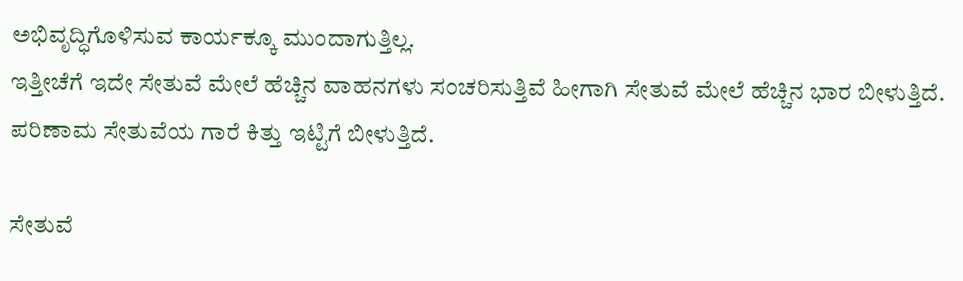ಅಭಿವೃದ್ಧಿಗೊಳಿಸುವ ಕಾರ್ಯಕ್ಕೂ ಮುಂದಾಗುತ್ತಿಲ್ಲ.
ಇತ್ತೀಚೆಗೆ ಇದೇ ಸೇತುವೆ ಮೇಲೆ ಹೆಚ್ಚಿನ ವಾಹನಗಳು ಸಂಚರಿಸುತ್ತಿವೆ ಹೀಗಾಗಿ ಸೇತುವೆ ಮೇಲೆ ಹೆಚ್ಚಿನ ಭಾರ ಬೀಳುತ್ತಿದೆ. ಪರಿಣಾಮ ಸೇತುವೆಯ ಗಾರೆ ಕಿತ್ತು ಇಟ್ಟಿಗೆ ಬೀಳುತ್ತಿದೆ.

ಸೇತುವೆ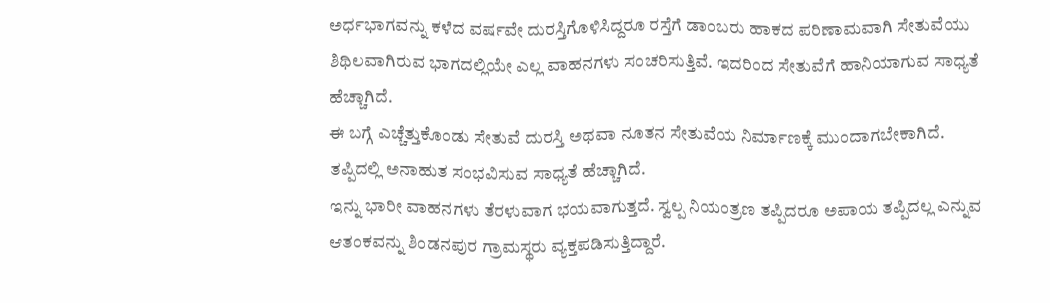ಅರ್ಧಭಾಗವನ್ನು ಕಳೆದ ವರ್ಷವೇ ದುರಸ್ತಿಗೊಳಿಸಿದ್ದರೂ ರಸ್ತೆಗೆ ಡಾಂಬರು ಹಾಕದ ಪರಿಣಾಮವಾಗಿ ಸೇತುವೆಯು ಶಿಥಿಲವಾಗಿರುವ ಭಾಗದಲ್ಲಿಯೇ ಎಲ್ಲ ವಾಹನಗಳು ಸಂಚರಿಸುತ್ತಿವೆ. ಇದರಿಂದ ಸೇತುವೆಗೆ ಹಾನಿಯಾಗುವ ಸಾಧ್ಯತೆ ಹೆಚ್ಚಾಗಿದೆ.
ಈ ಬಗ್ಗೆ ಎಚ್ಚೆತ್ತುಕೊಂಡು ಸೇತುವೆ ದುರಸ್ತಿ ಅಥವಾ ನೂತನ ಸೇತುವೆಯ ನಿರ್ಮಾಣಕ್ಕೆ ಮುಂದಾಗಬೇಕಾಗಿದೆ. ತಪ್ಪಿದಲ್ಲಿ ಅನಾಹುತ ಸಂಭವಿಸುವ ಸಾಧ್ಯತೆ ಹೆಚ್ಚಾಗಿದೆ.
ಇನ್ನು ಭಾರೀ ವಾಹನಗಳು ತೆರಳುವಾಗ ಭಯವಾಗುತ್ತದೆ. ಸ್ವಲ್ಪ ನಿಯಂತ್ರಣ ತಪ್ಪಿದರೂ ಅಪಾಯ ತಪ್ಪಿದಲ್ಲ ಎನ್ನುವ ಆತಂಕವನ್ನು ಶಿಂಡನಪುರ ಗ್ರಾಮಸ್ಥರು ವ್ಯಕ್ತಪಡಿಸುತ್ತಿದ್ದಾರೆ.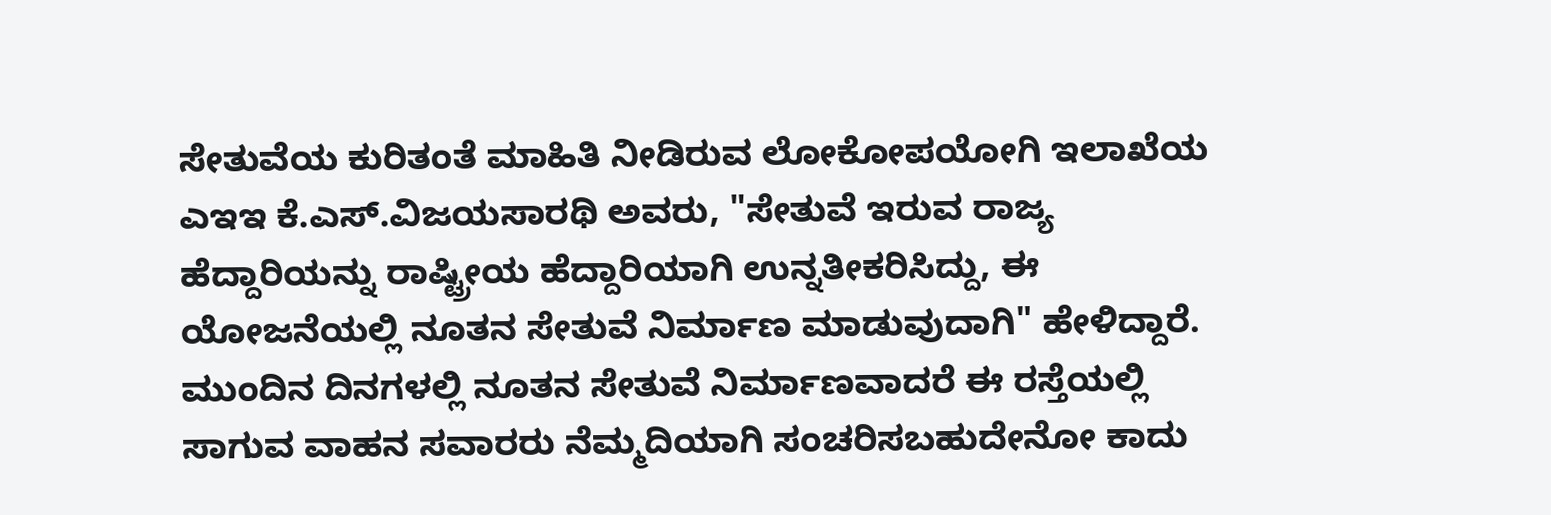ಸೇತುವೆಯ ಕುರಿತಂತೆ ಮಾಹಿತಿ ನೀಡಿರುವ ಲೋಕೋಪಯೋಗಿ ಇಲಾಖೆಯ ಎಇಇ ಕೆ.ಎಸ್.ವಿಜಯಸಾರಥಿ ಅವರು, "ಸೇತುವೆ ಇರುವ ರಾಜ್ಯ ಹೆದ್ದಾರಿಯನ್ನು ರಾಷ್ಟ್ರೀಯ ಹೆದ್ದಾರಿಯಾಗಿ ಉನ್ನತೀಕರಿಸಿದ್ದು, ಈ ಯೋಜನೆಯಲ್ಲಿ ನೂತನ ಸೇತುವೆ ನಿರ್ಮಾಣ ಮಾಡುವುದಾಗಿ" ಹೇಳಿದ್ದಾರೆ.
ಮುಂದಿನ ದಿನಗಳಲ್ಲಿ ನೂತನ ಸೇತುವೆ ನಿರ್ಮಾಣವಾದರೆ ಈ ರಸ್ತೆಯಲ್ಲಿ ಸಾಗುವ ವಾಹನ ಸವಾರರು ನೆಮ್ಮದಿಯಾಗಿ ಸಂಚರಿಸಬಹುದೇನೋ ಕಾದು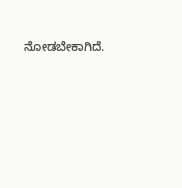ನೋಡಬೇಕಾಗಿದೆ.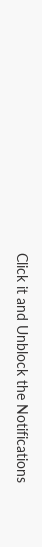Click it and Unblock the Notifications